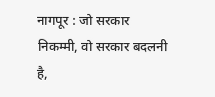नागपूर : जो सरकार निकम्मी, वो सरकार बदलनी है,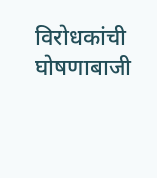विरोधकांची घोषणाबाजी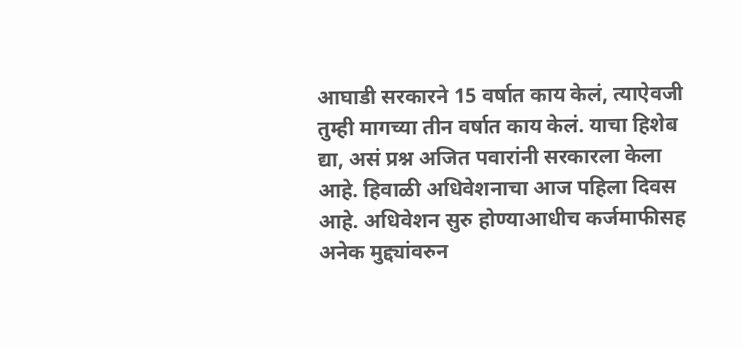आघाडी सरकारने 15 वर्षात काय केलं, त्याऐवजी तुम्ही मागच्या तीन वर्षात काय केलं. याचा हिशेब द्या, असं प्रश्न अजित पवारांनी सरकारला केला आहे. हिवाळी अधिवेशनाचा आज पहिला दिवस आहे. अधिवेशन सुरु होण्याआधीच कर्जमाफीसह अनेक मुद्द्यांवरुन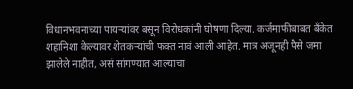विधानभवनाच्या पायऱ्यांवर बसून विरोधकांनी घोषणा दिल्या. कर्जमाफीबाबत बँकेत शहानिशा केल्यावर शेतकऱ्यांची फक्त नावं आली आहेत. मात्र अजूनही पैसे जमा झालेले नाहीत, असं सांगण्यात आल्याचा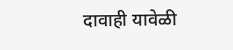दावाही यावेळी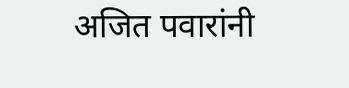अजित पवारांनी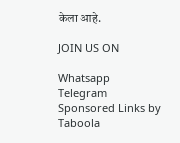केला आहे.

JOIN US ON

Whatsapp
Telegram
Sponsored Links by Taboola